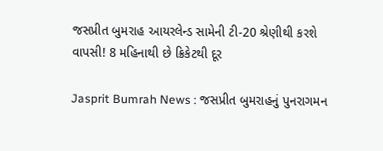જસપ્રીત બુમરાહ આયરલેન્ડ સામેની ટી-20 શ્રેણીથી કરશે વાપસી! 8 મહિનાથી છે ક્રિકેટથી દૂર

Jasprit Bumrah News : જસપ્રીત બુમરાહનું પુનરાગમન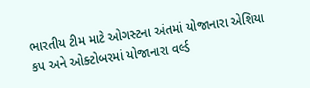ભારતીય ટીમ માટે ઓગસ્ટના અંતમાં યોજાનારા એશિયા કપ અને ઓક્ટોબરમાં યોજાનારા વર્લ્ડ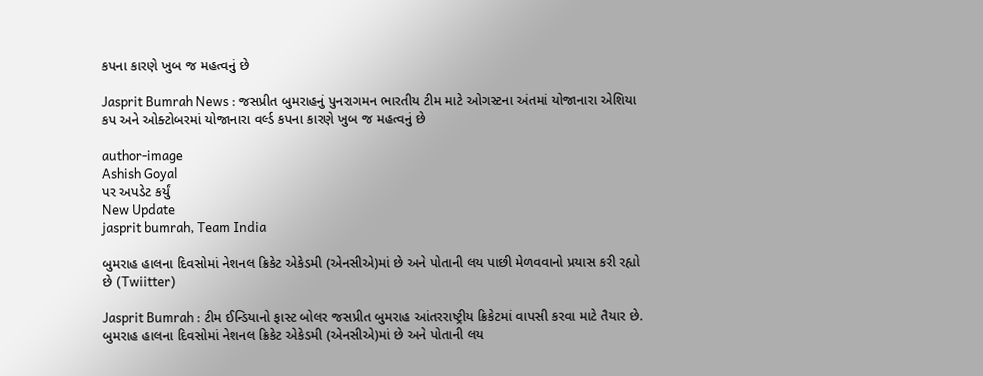કપના કારણે ખુબ જ મહત્વનું છે

Jasprit Bumrah News : જસપ્રીત બુમરાહનું પુનરાગમન ભારતીય ટીમ માટે ઓગસ્ટના અંતમાં યોજાનારા એશિયા કપ અને ઓક્ટોબરમાં યોજાનારા વર્લ્ડ કપના કારણે ખુબ જ મહત્વનું છે

author-image
Ashish Goyal
પર અપડેટ કર્યું
New Update
jasprit bumrah, Team India

બુમરાહ હાલના દિવસોમાં નેશનલ ક્રિકેટ એકેડમી (એનસીએ)માં છે અને પોતાની લય પાછી મેળવવાનો પ્રયાસ કરી રહ્યો છે (Twiitter)

Jasprit Bumrah : ટીમ ઈન્ડિયાનો ફાસ્ટ બોલર જસપ્રીત બુમરાહ આંતરરાષ્ટ્રીય ક્રિકેટમાં વાપસી કરવા માટે તૈયાર છે. બુમરાહ હાલના દિવસોમાં નેશનલ ક્રિકેટ એકેડમી (એનસીએ)માં છે અને પોતાની લય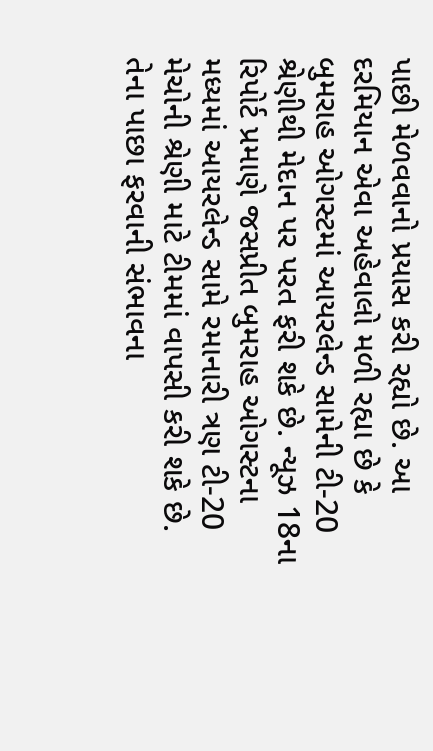પાછી મેળવવાનો પ્રયાસ કરી રહ્યો છે. આ દરમિયાન એવા અહેવાલો મળી રહ્યા છે કે બુમરાહ ઓગસ્ટમાં આયરલેન્ડ સામેની ટી-20 શ્રેણીથી મેદાન પર પરત ફરી શકે છે. ન્યૂઝ 18ના રિપોર્ટ પ્રમાણે જસપ્રીત બુમરાહ ઓગસ્ટના મધ્યમાં આયરલેન્ડ સામે રમાનારી ત્રણ ટી-20 મેચોની શ્રેણી માટે ટીમમાં વાપસી કરી શકે છે. તેના પાછા ફરવાની સંભાવના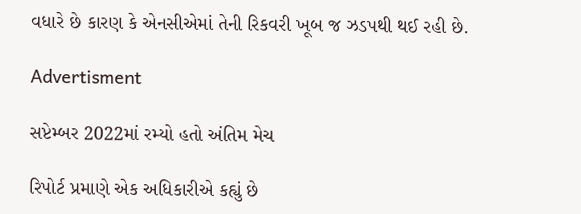વધારે છે કારણ કે એનસીએમાં તેની રિકવરી ખૂબ જ ઝડપથી થઈ રહી છે.

Advertisment

સપ્ટેમ્બર 2022માં રમ્યો હતો અંતિમ મેચ

રિપોર્ટ પ્રમાણે એક અધિકારીએ કહ્યું છે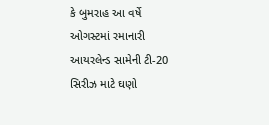કે બુમરાહ આ વર્ષે ઓગસ્ટમાં રમાનારી આયરલેન્ડ સામેની ટી-20 સિરીઝ માટે ઘણો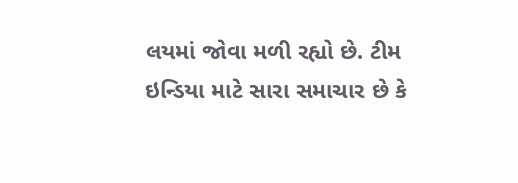લયમાં જોવા મળી રહ્યો છે. ટીમ ઇન્ડિયા માટે સારા સમાચાર છે કે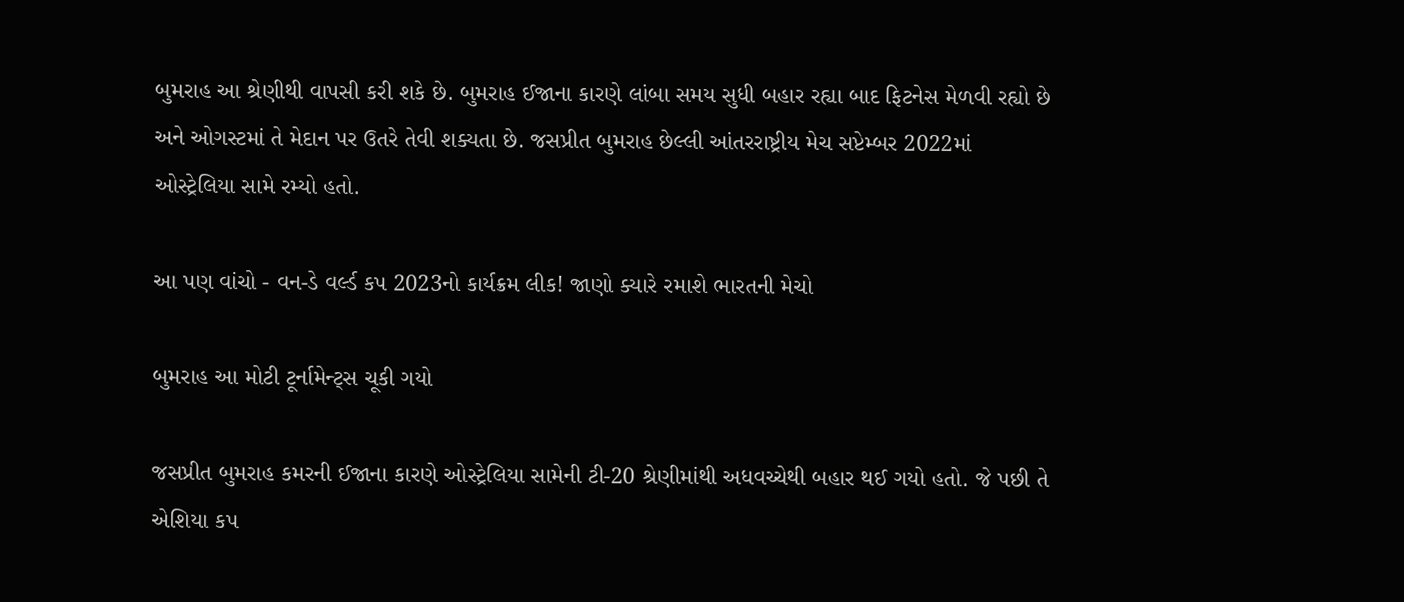બુમરાહ આ શ્રેણીથી વાપસી કરી શકે છે. બુમરાહ ઈજાના કારણે લાંબા સમય સુધી બહાર રહ્યા બાદ ફિટનેસ મેળવી રહ્યો છે અને ઓગસ્ટમાં તે મેદાન પર ઉતરે તેવી શક્યતા છે. જસપ્રીત બુમરાહ છેલ્લી આંતરરાષ્ટ્રીય મેચ સપ્ટેમ્બર 2022માં ઓસ્ટ્રેલિયા સામે રમ્યો હતો.

આ પણ વાંચો - વન-ડે વર્લ્ડ કપ 2023નો કાર્યક્રમ લીક! જાણો ક્યારે રમાશે ભારતની મેચો

બુમરાહ આ મોટી ટૂર્નામેન્ટ્સ ચૂકી ગયો

જસપ્રીત બુમરાહ કમરની ઈજાના કારણે ઓસ્ટ્રેલિયા સામેની ટી-20 શ્રેણીમાંથી અધવચ્ચેથી બહાર થઈ ગયો હતો. જે પછી તે એશિયા કપ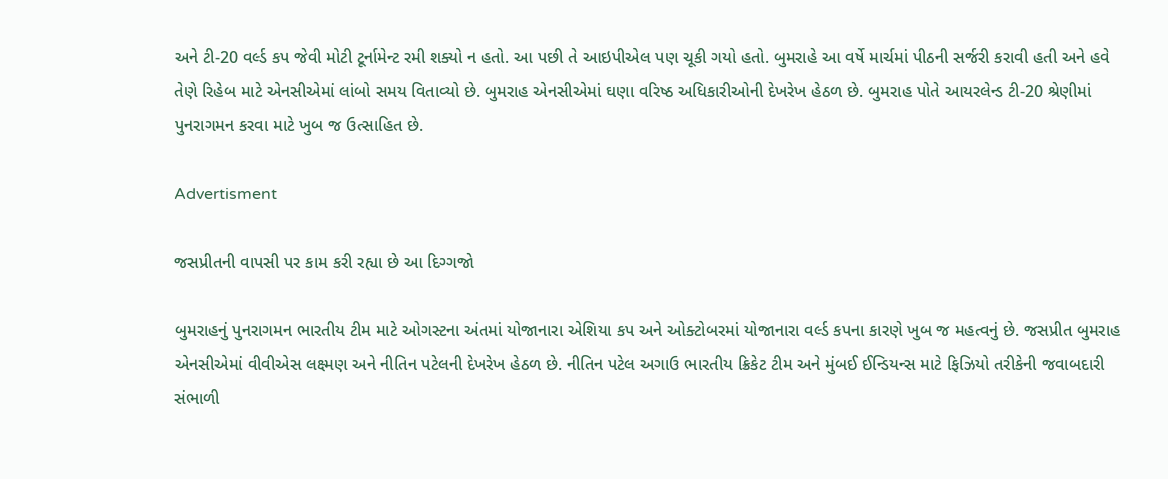અને ટી-20 વર્લ્ડ કપ જેવી મોટી ટૂર્નામેન્ટ રમી શક્યો ન હતો. આ પછી તે આઇપીએલ પણ ચૂકી ગયો હતો. બુમરાહે આ વર્ષે માર્ચમાં પીઠની સર્જરી કરાવી હતી અને હવે તેણે રિહેબ માટે એનસીએમાં લાંબો સમય વિતાવ્યો છે. બુમરાહ એનસીએમાં ઘણા વરિષ્ઠ અધિકારીઓની દેખરેખ હેઠળ છે. બુમરાહ પોતે આયરલેન્ડ ટી-20 શ્રેણીમાં પુનરાગમન કરવા માટે ખુબ જ ઉત્સાહિત છે.

Advertisment

જસપ્રીતની વાપસી પર કામ કરી રહ્યા છે આ દિગ્ગજો

બુમરાહનું પુનરાગમન ભારતીય ટીમ માટે ઓગસ્ટના અંતમાં યોજાનારા એશિયા કપ અને ઓક્ટોબરમાં યોજાનારા વર્લ્ડ કપના કારણે ખુબ જ મહત્વનું છે. જસપ્રીત બુમરાહ એનસીએમાં વીવીએસ લક્ષ્મણ અને નીતિન પટેલની દેખરેખ હેઠળ છે. નીતિન પટેલ અગાઉ ભારતીય ક્રિકેટ ટીમ અને મુંબઈ ઈન્ડિયન્સ માટે ફિઝિયો તરીકેની જવાબદારી સંભાળી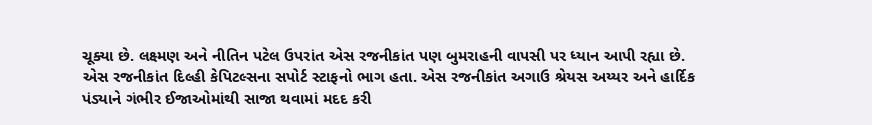ચૂક્યા છે. લક્ષ્મણ અને નીતિન પટેલ ઉપરાંત એસ રજનીકાંત પણ બુમરાહની વાપસી પર ધ્યાન આપી રહ્યા છે. એસ રજનીકાંત દિલ્હી કેપિટલ્સના સપોર્ટ સ્ટાફનો ભાગ હતા. એસ રજનીકાંત અગાઉ શ્રેયસ અય્યર અને હાર્દિક પંડ્યાને ગંભીર ઈજાઓમાંથી સાજા થવામાં મદદ કરી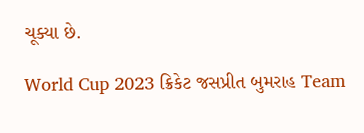ચૂક્યા છે.

World Cup 2023 ક્રિકેટ જસપ્રીત બુમરાહ Team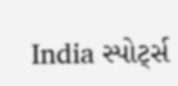India સ્પોર્ટ્સ